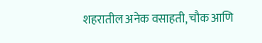शहरातील अनेक वसाहती, चौक आणि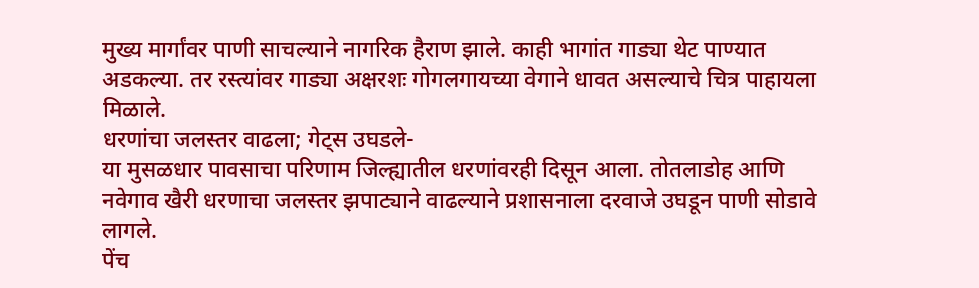मुख्य मार्गांवर पाणी साचल्याने नागरिक हैराण झाले. काही भागांत गाड्या थेट पाण्यात अडकल्या. तर रस्त्यांवर गाड्या अक्षरशः गोगलगायच्या वेगाने धावत असल्याचे चित्र पाहायला मिळाले.
धरणांचा जलस्तर वाढला; गेट्स उघडले-
या मुसळधार पावसाचा परिणाम जिल्ह्यातील धरणांवरही दिसून आला. तोतलाडोह आणि नवेगाव खैरी धरणाचा जलस्तर झपाट्याने वाढल्याने प्रशासनाला दरवाजे उघडून पाणी सोडावे लागले.
पेंच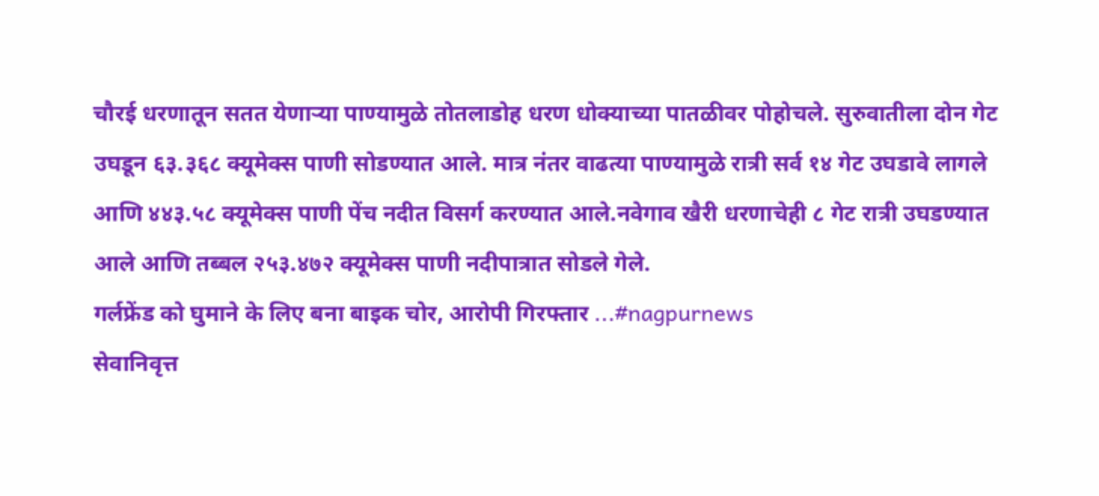चौरई धरणातून सतत येणाऱ्या पाण्यामुळे तोतलाडोह धरण धोक्याच्या पातळीवर पोहोचले. सुरुवातीला दोन गेट उघडून ६३.३६८ क्यूमेक्स पाणी सोडण्यात आले. मात्र नंतर वाढत्या पाण्यामुळे रात्री सर्व १४ गेट उघडावे लागले आणि ४४३.५८ क्यूमेक्स पाणी पेंच नदीत विसर्ग करण्यात आले.नवेगाव खैरी धरणाचेही ८ गेट रात्री उघडण्यात आले आणि तब्बल २५३.४७२ क्यूमेक्स पाणी नदीपात्रात सोडले गेले.
गर्लफ्रेंड को घुमाने के लिए बना बाइक चोर, आरोपी गिरफ्तार ...#nagpurnews
सेवानिवृत्त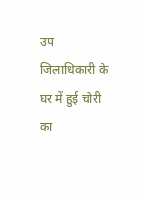उप जिलाधिकारी के घर में हुई चोरी का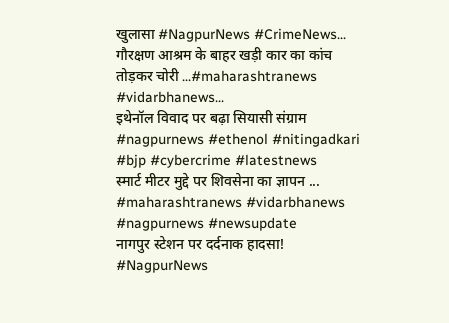खुलासा #NagpurNews #CrimeNews...
गौरक्षण आश्रम के बाहर खड़ी कार का कांच तोड़कर चोरी ...#maharashtranews #vidarbhanews...
इथेनॉल विवाद पर बढ़ा सियासी संग्राम #nagpurnews #ethenol #nitingadkari #bjp #cybercrime #latestnews
स्मार्ट मीटर मुद्दे पर शिवसेना का ज्ञापन ... #maharashtranews #vidarbhanews #nagpurnews #newsupdate
नागपुर स्टेशन पर दर्दनाक हादसा! #NagpurNews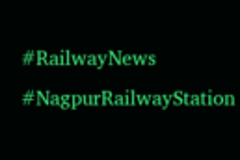#RailwayNews #NagpurRailwayStation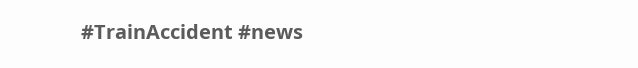#TrainAccident #news